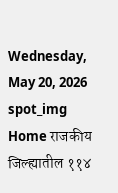Wednesday, May 20, 2026
spot_img
Home राजकीय जिल्ह्यातील ११४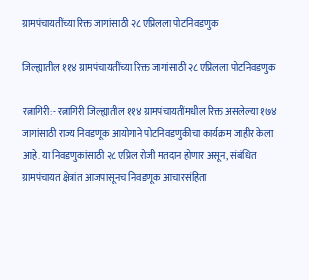ग्रामपंचायतींच्या रिक्त जागांसाठी २८ एप्रिलला पोटनिवडणुक

जिल्ह्यातील ११४ ग्रामपंचायतींच्या रिक्त जागांसाठी २८ एप्रिलला पोटनिवडणुक

रत्नागिरी:- रत्नागिरी जिल्ह्यातील ११४ ग्रामपंचायतींमधील रिक्त असलेल्या १७४ जागांसाठी राज्य निवडणूक आयोगाने पोटनिवडणुकीचा कार्यक्रम जाहीर केला आहे. या निवडणुकांसाठी २८ एप्रिल रोजी मतदान होणार असून, संबंधित ग्रामपंचायत क्षेत्रांत आजपासूनच निवडणूक आचारसंहिता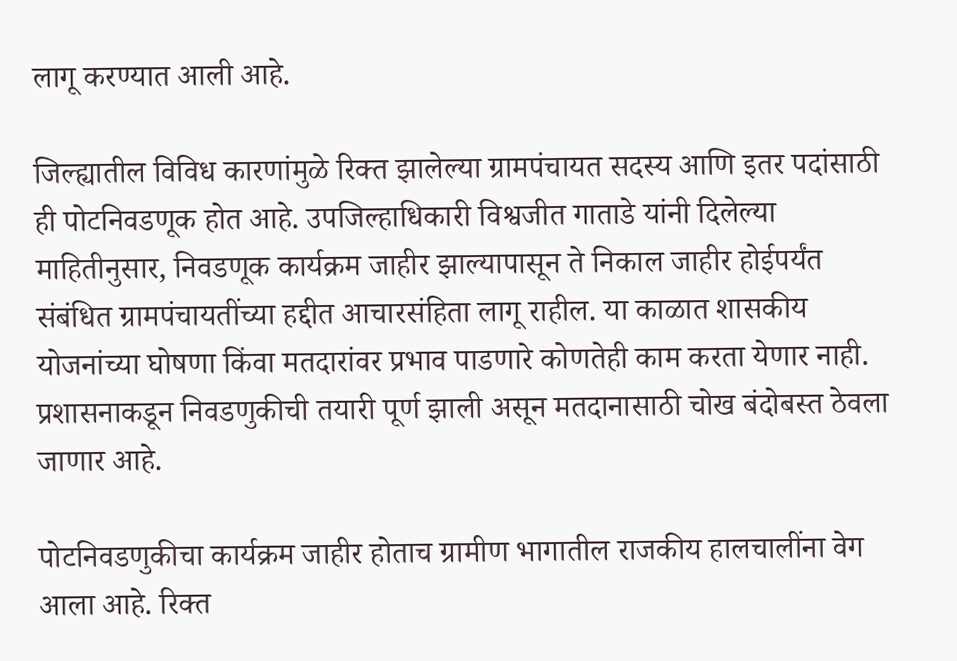लागू करण्यात आली आहे.

जिल्ह्यातील विविध कारणांमुळे रिक्त झालेल्या ग्रामपंचायत सदस्य आणि इतर पदांसाठी ही पोटनिवडणूक होत आहे. उपजिल्हाधिकारी विश्वजीत गाताडे यांनी दिलेल्या माहितीनुसार, निवडणूक कार्यक्रम जाहीर झाल्यापासून ते निकाल जाहीर होईपर्यंत संबंधित ग्रामपंचायतींच्या हद्दीत आचारसंहिता लागू राहील. या काळात शासकीय योजनांच्या घोषणा किंवा मतदारांवर प्रभाव पाडणारे कोणतेही काम करता येणार नाही. प्रशासनाकडून निवडणुकीची तयारी पूर्ण झाली असून मतदानासाठी चोख बंदोबस्त ठेवला जाणार आहे.

पोटनिवडणुकीचा कार्यक्रम जाहीर होताच ग्रामीण भागातील राजकीय हालचालींना वेग आला आहे. रिक्त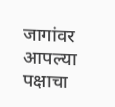जागांवर आपल्या पक्षाचा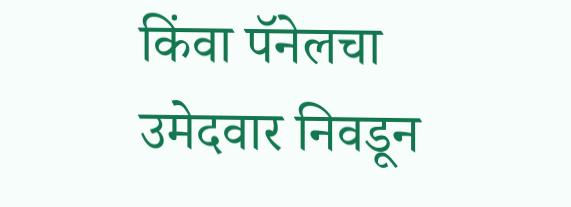किंवा पॅनेलचा उमेदवार निवडून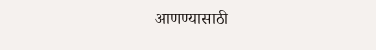आणण्यासाठी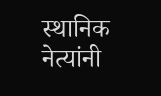स्थानिक नेत्यांनी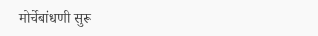मोर्चेबांधणी सुरू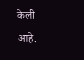केली आहे.